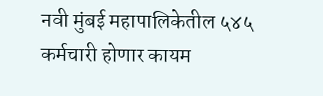नवी मुंबई महापालिकेतील ५४५ कर्मचारी होणार कायम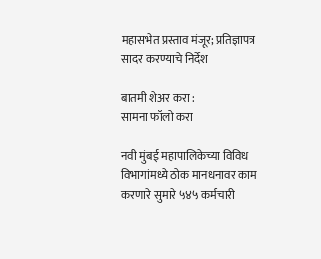महासभेत प्रस्ताव मंजूर; प्रतिज्ञापत्र सादर करण्याचे निर्देश

बातमी शेअर करा :
सामना फॉलो करा

नवी मुंबई महापालिकेच्या विविध विभागांमध्ये ठोक मानधनावर काम करणारे सुमारे ५४५ कर्मचारी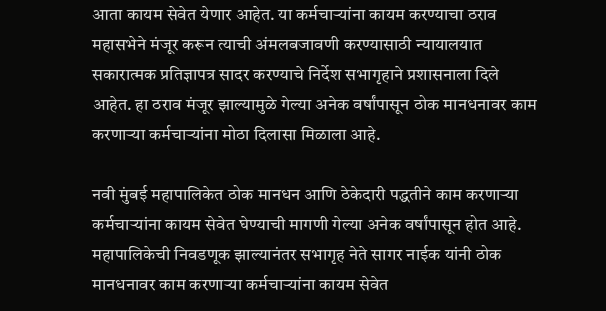आता कायम सेवेत येणार आहेत. या कर्मचाऱ्यांना कायम करण्याचा ठराव महासभेने मंजूर करून त्याची अंमलबजावणी करण्यासाठी न्यायालयात सकारात्मक प्रतिज्ञापत्र सादर करण्याचे निर्देश सभागृहाने प्रशासनाला दिले आहेत. हा ठराव मंजूर झाल्यामुळे गेल्या अनेक वर्षांपासून ठोक मानधनावर काम करणाऱ्या कर्मचाऱ्यांना मोठा दिलासा मिळाला आहे.

नवी मुंबई महापालिकेत ठोक मानधन आणि ठेकेदारी पद्धतीने काम करणाऱ्या कर्मचाऱ्यांना कायम सेवेत घेण्याची मागणी गेल्या अनेक वर्षांपासून होत आहे. महापालिकेची निवडणूक झाल्यानंतर सभागृह नेते सागर नाईक यांनी ठोक मानधनावर काम करणाऱ्या कर्मचाऱ्यांना कायम सेवेत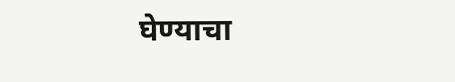घेण्याचा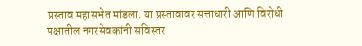प्रस्ताव महासभेत मांडला. या प्रस्तावावर सत्ताधारी आणि विरोधी पक्षातील नगरसेवकांनी सविस्तर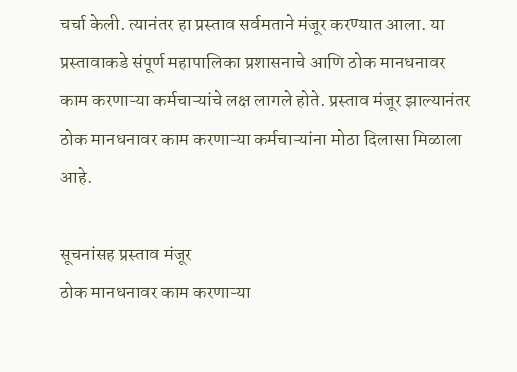चर्चा केली. त्यानंतर हा प्रस्ताव सर्वमताने मंजूर करण्यात आला. या प्रस्तावाकडे संपूर्ण महापालिका प्रशासनाचे आणि ठोक मानधनावर काम करणाऱ्या कर्मचाऱ्यांचे लक्ष लागले होते. प्रस्ताव मंजूर झाल्यानंतर ठोक मानधनावर काम करणाऱ्या कर्मचाऱ्यांना मोठा दिलासा मिळाला आहे.

सूचनांसह प्रस्ताव मंजूर
ठोक मानधनावर काम करणाऱ्या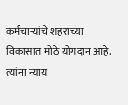कर्मचाऱ्यांचे शहराच्या विकासात मोठे योगदान आहे. त्यांना न्याय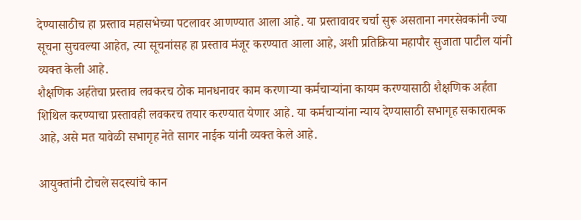देण्यासाठीच हा प्रस्ताव महासभेच्या पटलावर आणण्यात आला आहे. या प्रस्तावावर चर्चा सुरू असताना नगरसेवकांनी ज्या सूचना सुचवल्या आहेत, त्या सूचनांसह हा प्रस्ताव मंजूर करण्यात आला आहे, अशी प्रतिक्रिया महापौर सुजाता पाटील यांनी व्यक्त केली आहे.
शैक्षणिक अर्हतेचा प्रस्ताव लवकरच ठोक मानधनावर काम करणाऱ्या कर्मचाऱ्यांना कायम करण्यासाठी शैक्षणिक अर्हता शिथिल करण्याचा प्रस्तावही लवकरच तयार करण्यात येणार आहे. या कर्मचाऱ्यांना न्याय देण्यासाठी सभागृह सकारात्मक आहे, असे मत यावेळी सभागृह नेते सागर नाईक यांनी व्यक्त केले आहे.

आयुक्तांनी टोचले सदस्यांचे कान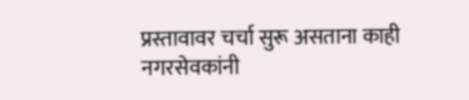प्रस्तावावर चर्चा सुरू असताना काही नगरसेवकांनी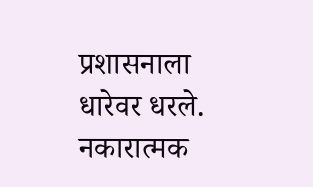प्रशासनाला धारेवर धरले. नकारात्मक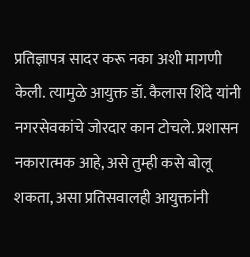प्रतिज्ञापत्र सादर करू नका अशी मागणी केली. त्यामुळे आयुक्त डॉ. कैलास शिंदे यांनी नगरसेवकांचे जोरदार कान टोचले. प्रशासन नकारात्मक आहे, असे तुम्ही कसे बोलू शकता, असा प्रतिसवालही आयुक्तांनी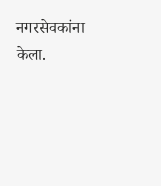नगरसेवकांना केला.